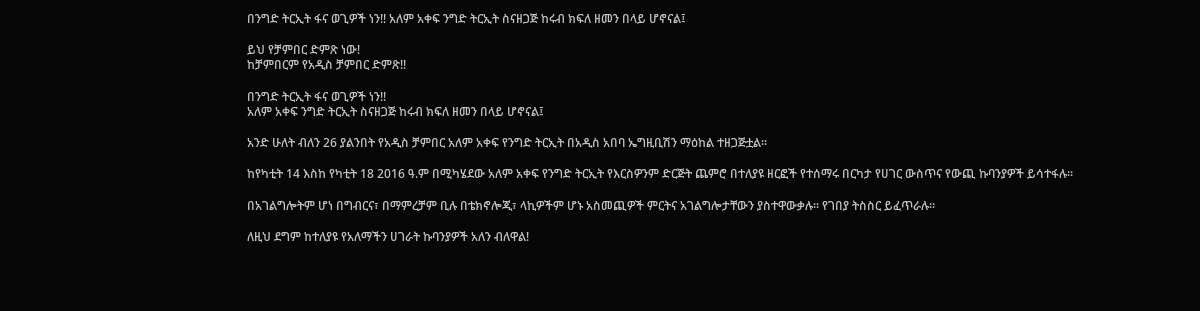በንግድ ትርኢት ፋና ወጊዎች ነን!! አለም አቀፍ ንግድ ትርኢት ስናዘጋጅ ከሩብ ክፍለ ዘመን በላይ ሆኖናል፤

ይህ የቻምበር ድምጽ ነው!
ከቻምበርም የአዲስ ቻምበር ድምጽ!!

በንግድ ትርኢት ፋና ወጊዎች ነን!!
አለም አቀፍ ንግድ ትርኢት ስናዘጋጅ ከሩብ ክፍለ ዘመን በላይ ሆኖናል፤

አንድ ሁለት ብለን 26 ያልንበት የአዲስ ቻምበር አለም አቀፍ የንግድ ትርኢት በአዲስ አበባ ኤግዚቢሽን ማዕከል ተዘጋጅቷል፡፡

ከየካቲት 14 እስከ የካቲት 18 2016 ዓ.ም በሚካሄደው አለም አቀፍ የንግድ ትርኢት የእርስዎንም ድርጅት ጨምሮ በተለያዩ ዘርፎች የተሰማሩ በርካታ የሀገር ውስጥና የውጪ ኩባንያዎች ይሳተፋሉ፡፡

በአገልግሎትም ሆነ በግብርና፣ በማምረቻም ቢሉ በቴክኖሎጂ፣ ላኪዎችም ሆኑ አስመጪዎች ምርትና አገልግሎታቸውን ያስተዋውቃሉ፡፡ የገበያ ትስስር ይፈጥራሉ፡፡

ለዚህ ደግም ከተለያዩ የአለማችን ሀገራት ኩባንያዎች አለን ብለዋል!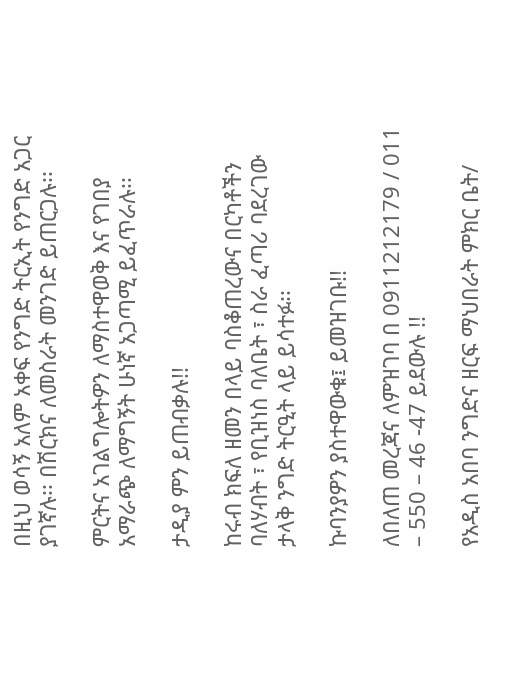በዚህ ወሳኝ አለም አቀፍ የንግድ ትርኢት የንግድ አጋር ያገኛሉ፡፡ በሽርክና ለመስራት መንገድ ይጠርጋሉ፡፡

ምርትና አገልግሎትዎን ለማስተዋወቅ እና የገበያ አማራጭ ለማግኝት ሁነኛ አጋጣሚ ይፈጥራሉ፡፡

ታዲያ ምን ይጠብቃሉ!!

ከሩብ ክፍለ ዘመን በላይ ባስቆጠረውና በርካቶችን ባለሃብት ፣ የቢዝነስ ባለቤት ፣ ስራ ፈጣሪ ባደረገው ታላቅ ንግድ ትርዒት ላይ ይሳተፉ፡፡

ኩባንያዎን ያስተዋውቁ፤ ይመዝገቡ!!

ለበለጠ መረጃና ለምዝገባ በ 0911212179 / 011 – 550 – 46 -47 ይደውሉ !!

የአዲስ አበባ ንግድና ዘርፍ ማህበራት ምክር ቤት/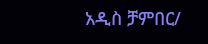አዲስ ቻምበር/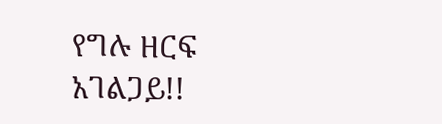የግሉ ዘርፍ አገልጋይ!!